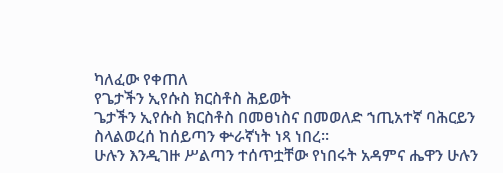ካለፈው የቀጠለ
የጌታችን ኢየሱስ ክርስቶስ ሕይወት
ጌታችን ኢየሱስ ክርስቶስ በመፀነስና በመወለድ ኀጢአተኛ ባሕርይን ስላልወረሰ ከሰይጣን ቍራኛነት ነጻ ነበረ፡፡
ሁሉን እንዲገዙ ሥልጣን ተሰጥቷቸው የነበሩት አዳምና ሔዋን ሁሉን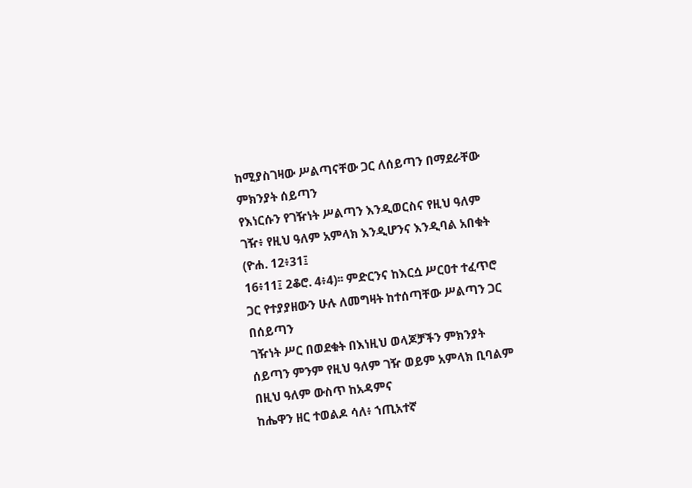ከሚያስገዛው ሥልጣናቸው ጋር ለሰይጣን በማደራቸው ምክንያት ሰይጣን
የእነርሱን የገዥነት ሥልጣን እንዲወርስና የዚህ ዓለም ገዥ፥ የዚህ ዓለም አምላክ እንዲሆንና እንዲባል አበቁት (ዮሐ. 12፥31፤
16፥11፤ 2ቆሮ. 4፥4)፡፡ ምድርንና ከእርሷ ሥርዐተ ተፈጥሮ ጋር የተያያዘውን ሁሉ ለመግዛት ከተሰጣቸው ሥልጣን ጋር በሰይጣን
ገዥነት ሥር በወደቁት በእነዚህ ወላጆቻችን ምክንያት ሰይጣን ምንም የዚህ ዓለም ገዥ ወይም አምላክ ቢባልም በዚህ ዓለም ውስጥ ከአዳምና
ከሔዋን ዘር ተወልዶ ሳለ፥ ኀጢአተኛ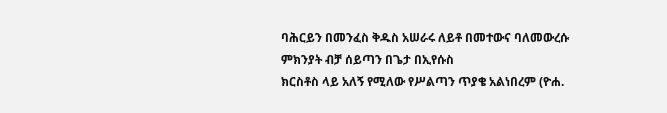ባሕርይን በመንፈስ ቅዱስ አሠራሩ ለይቶ በመተውና ባለመውረሱ ምክንያት ብቻ ሰይጣን በጌታ በኢየሱስ
ክርስቶስ ላይ አለኝ የሚለው የሥልጣን ጥያቄ አልነበረም (ዮሐ.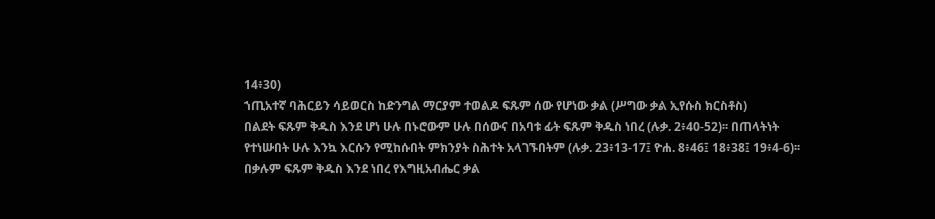14፥30)
ኀጢአተኛ ባሕርይን ሳይወርስ ከድንግል ማርያም ተወልዶ ፍጹም ሰው የሆነው ቃል (ሥግው ቃል ኢየሱስ ክርስቶስ)
በልደት ፍጹም ቅዱስ እንደ ሆነ ሁሉ በኑሮውም ሁሉ በሰውና በአባቱ ፊት ፍጹም ቅዱስ ነበረ (ሉቃ. 2፥40-52)፡፡ በጠላትነት
የተነሡበት ሁሉ እንኳ እርሱን የሚከሱበት ምክንያት ስሕተት አላገኙበትም (ሉቃ. 23፥13-17፤ ዮሐ. 8፥46፤ 18፥38፤ 19፥4-6)፡፡
በቃሉም ፍጹም ቅዱስ እንደ ነበረ የእግዚአብሔር ቃል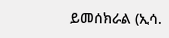ይመሰክራል (ኢሳ.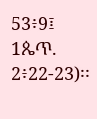53፥9፤ 1ጴጥ. 2፥22-23)፡፡